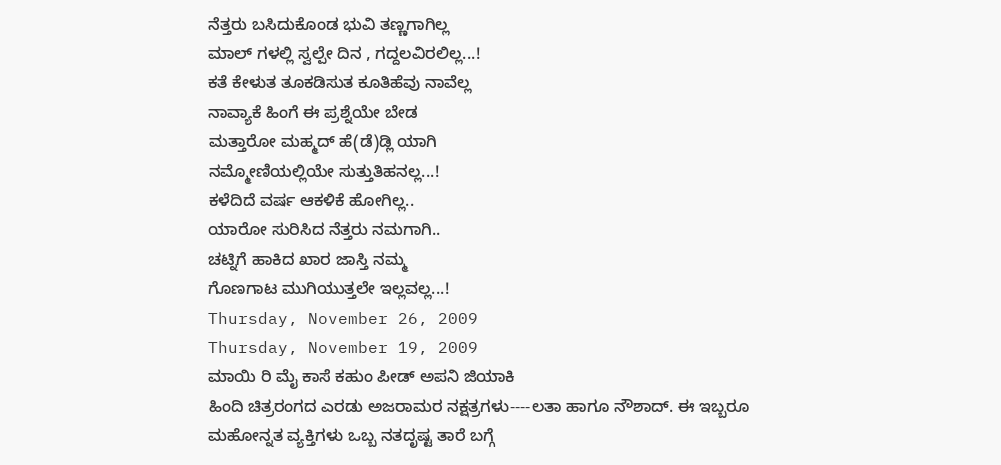ನೆತ್ತರು ಬಸಿದುಕೊಂಡ ಭುವಿ ತಣ್ಣಗಾಗಿಲ್ಲ
ಮಾಲ್ ಗಳಲ್ಲಿ ಸ್ವಲ್ಪೇ ದಿನ , ಗದ್ದಲವಿರಲಿಲ್ಲ...!
ಕತೆ ಕೇಳುತ ತೂಕಡಿಸುತ ಕೂತಿಹೆವು ನಾವೆಲ್ಲ
ನಾವ್ಯಾಕೆ ಹಿಂಗೆ ಈ ಪ್ರಶ್ನೆಯೇ ಬೇಡ
ಮತ್ತಾರೋ ಮಹ್ಮದ್ ಹೆ(ಡೆ)ಡ್ಲಿ ಯಾಗಿ
ನಮ್ಮೋಣಿಯಲ್ಲಿಯೇ ಸುತ್ತುತಿಹನಲ್ಲ...!
ಕಳೆದಿದೆ ವರ್ಷ ಆಕಳಿಕೆ ಹೋಗಿಲ್ಲ..
ಯಾರೋ ಸುರಿಸಿದ ನೆತ್ತರು ನಮಗಾಗಿ..
ಚಟ್ನಿಗೆ ಹಾಕಿದ ಖಾರ ಜಾಸ್ತಿ ನಮ್ಮ
ಗೊಣಗಾಟ ಮುಗಿಯುತ್ತಲೇ ಇಲ್ಲವಲ್ಲ...!
Thursday, November 26, 2009
Thursday, November 19, 2009
ಮಾಯಿ ರಿ ಮೈ ಕಾಸೆ ಕಹುಂ ಪೀಡ್ ಅಪನಿ ಜಿಯಾಕಿ
ಹಿಂದಿ ಚಿತ್ರರಂಗದ ಎರಡು ಅಜರಾಮರ ನಕ್ಷತ್ರಗಳು----ಲತಾ ಹಾಗೂ ನೌಶಾದ್. ಈ ಇಬ್ಬರೂ
ಮಹೋನ್ನತ ವ್ಯಕ್ತಿಗಳು ಒಬ್ಬ ನತದೃಷ್ಟ ತಾರೆ ಬಗ್ಗೆ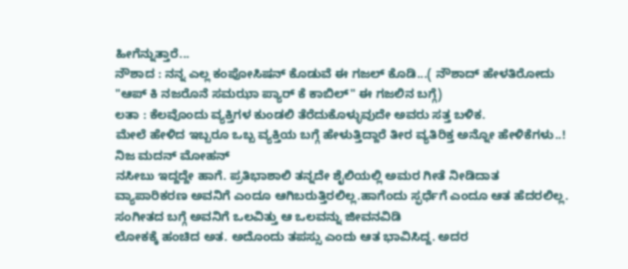ಹೀಗೆನ್ನುತ್ತಾರೆ...
ನೌಶಾದ : ನನ್ನ ಎಲ್ಲ ಕಂಪೋಸಿಷನ್ ಕೊಡುವೆ ಈ ಗಜಲ್ ಕೊಡಿ...( ನೌಶಾದ್ ಹೇಳತಿರೋದು "ಆಪ್ ಕಿ ನಜರೊನೆ ಸಮಝಾ ಪ್ಯಾರ್ ಕೆ ಕಾಬಿಲ್" ಈ ಗಜಲಿನ ಬಗ್ಗೆ)
ಲತಾ : ಕೆಲವೊಂದು ವ್ಯಕ್ತಿಗಳ ಕುಂಡಲಿ ತೆರೆದುಕೊಳ್ಳುವುದೇ ಅವರು ಸತ್ತ ಬಳಿಕ.
ಮೇಲೆ ಹೇಳಿದ ಇಬ್ಬರೂ ಒಬ್ಬ ವ್ಯಕ್ತಿಯ ಬಗ್ಗೆ ಹೇಳುತ್ತಿದ್ದಾರೆ ತೀರ ವ್ಯತಿರಿಕ್ತ ಅನ್ನೋ ಹೇಳಿಕೆಗಳು..! ನಿಜ ಮದನ್ ಮೋಹನ್
ನಸೀಬು ಇದ್ದದ್ದೇ ಹಾಗೆ. ಪ್ರತಿಭಾಶಾಲಿ ತನ್ನದೇ ಶೈಲಿಯಲ್ಲಿ ಅಮರ ಗೀತೆ ನೀಡಿದಾತ ವ್ಯಾಪಾರಿಕರಣ ಅವನಿಗೆ ಎಂದೂ ಆಗಿಬರುತ್ತಿರಲಿಲ್ಲ.ಹಾಗೆಂದು ಸ್ಫರ್ಧೆಗೆ ಎಂದೂ ಆತ ಹೆದರಲಿಲ್ಲ. ಸಂಗೀತದ ಬಗ್ಗೆ ಅವನಿಗೆ ಒಲವಿತ್ತು ಆ ಒಲವನ್ನು ಜೀವನವಿಡಿ
ಲೋಕಕ್ಕೆ ಹಂಚಿದ ಅತ. ಅದೊಂದು ತಪಸ್ಸು ಎಂದು ಆತ ಭಾವಿಸಿದ್ದ. ಅದರ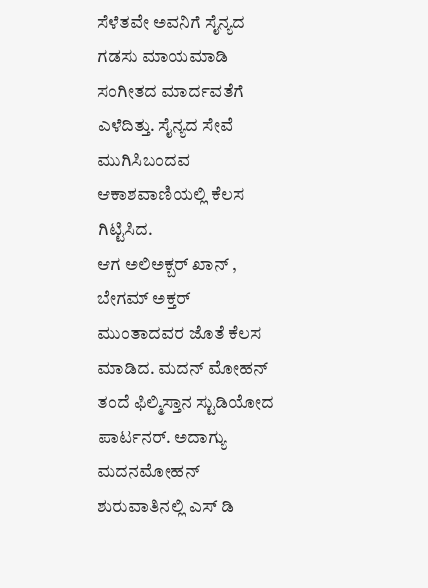ಸೆಳೆತವೇ ಅವನಿಗೆ ಸೈನ್ಯದ ಗಡಸು ಮಾಯಮಾಡಿ ಸಂಗೀತದ ಮಾರ್ದವತೆಗೆ ಎಳೆದಿತ್ತು. ಸೈನ್ಯದ ಸೇವೆ ಮುಗಿಸಿಬಂದವ ಆಕಾಶವಾಣಿಯಲ್ಲಿ ಕೆಲಸ ಗಿಟ್ಟಿಸಿದ.
ಆಗ ಅಲಿಅಕ್ಬರ್ ಖಾನ್ , ಬೇಗಮ್ ಅಕ್ತರ್ ಮುಂತಾದವರ ಜೊತೆ ಕೆಲಸ ಮಾಡಿದ. ಮದನ್ ಮೋಹನ್ ತಂದೆ ಫಿಲ್ಮಿಸ್ತಾನ ಸ್ಟುಡಿಯೋದ ಪಾರ್ಟನರ್. ಅದಾಗ್ಯು ಮದನಮೋಹನ್ ಶುರುವಾತಿನಲ್ಲಿ ಎಸ್ ಡಿ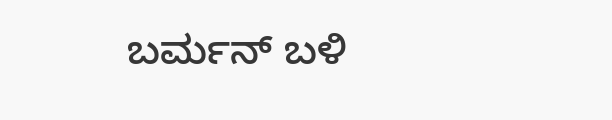ಬರ್ಮನ್ ಬಳಿ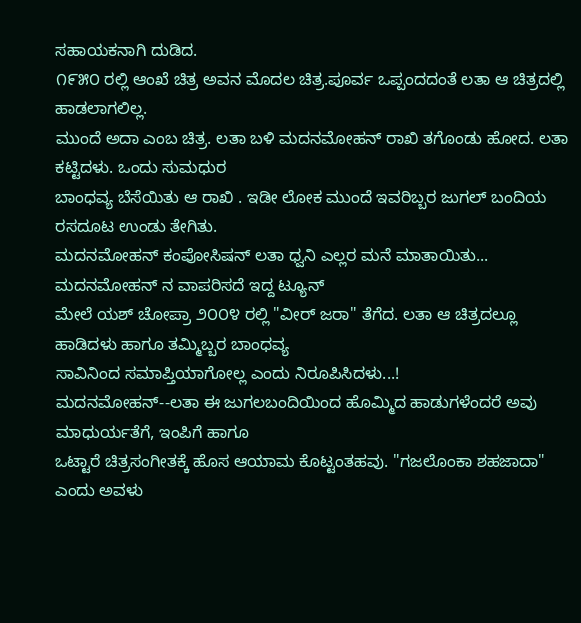ಸಹಾಯಕನಾಗಿ ದುಡಿದ.
೧೯೫೦ ರಲ್ಲಿ ಆಂಖೆ ಚಿತ್ರ ಅವನ ಮೊದಲ ಚಿತ್ರ.ಪೂರ್ವ ಒಪ್ಪಂದದಂತೆ ಲತಾ ಆ ಚಿತ್ರದಲ್ಲಿ ಹಾಡಲಾಗಲಿಲ್ಲ.
ಮುಂದೆ ಅದಾ ಎಂಬ ಚಿತ್ರ. ಲತಾ ಬಳಿ ಮದನಮೋಹನ್ ರಾಖಿ ತಗೊಂಡು ಹೋದ. ಲತಾ ಕಟ್ಟಿದಳು. ಒಂದು ಸುಮಧುರ
ಬಾಂಧವ್ಯ ಬೆಸೆಯಿತು ಆ ರಾಖಿ . ಇಡೀ ಲೋಕ ಮುಂದೆ ಇವರಿಬ್ಬರ ಜುಗಲ್ ಬಂದಿಯ ರಸದೂಟ ಉಂಡು ತೇಗಿತು.
ಮದನಮೋಹನ್ ಕಂಪೋಸಿಷನ್ ಲತಾ ಧ್ವನಿ ಎಲ್ಲರ ಮನೆ ಮಾತಾಯಿತು... ಮದನಮೋಹನ್ ನ ವಾಪರಿಸದೆ ಇದ್ದ ಟ್ಯೂನ್
ಮೇಲೆ ಯಶ್ ಚೋಪ್ರಾ ೨೦೦೪ ರಲ್ಲಿ "ವೀರ್ ಜರಾ" ತೆಗೆದ. ಲತಾ ಆ ಚಿತ್ರದಲ್ಲೂ ಹಾಡಿದಳು ಹಾಗೂ ತಮ್ಮಿಬ್ಬರ ಬಾಂಧವ್ಯ
ಸಾವಿನಿಂದ ಸಮಾಪ್ತಿಯಾಗೋಲ್ಲ ಎಂದು ನಿರೂಪಿಸಿದಳು...!
ಮದನಮೋಹನ್--ಲತಾ ಈ ಜುಗಲಬಂದಿಯಿಂದ ಹೊಮ್ಮಿದ ಹಾಡುಗಳೆಂದರೆ ಅವು ಮಾಧುರ್ಯತೆಗೆ, ಇಂಪಿಗೆ ಹಾಗೂ
ಒಟ್ಟಾರೆ ಚಿತ್ರಸಂಗೀತಕ್ಕೆ ಹೊಸ ಆಯಾಮ ಕೊಟ್ಟಂತಹವು. "ಗಜಲೊಂಕಾ ಶಹಜಾದಾ" ಎಂದು ಅವಳು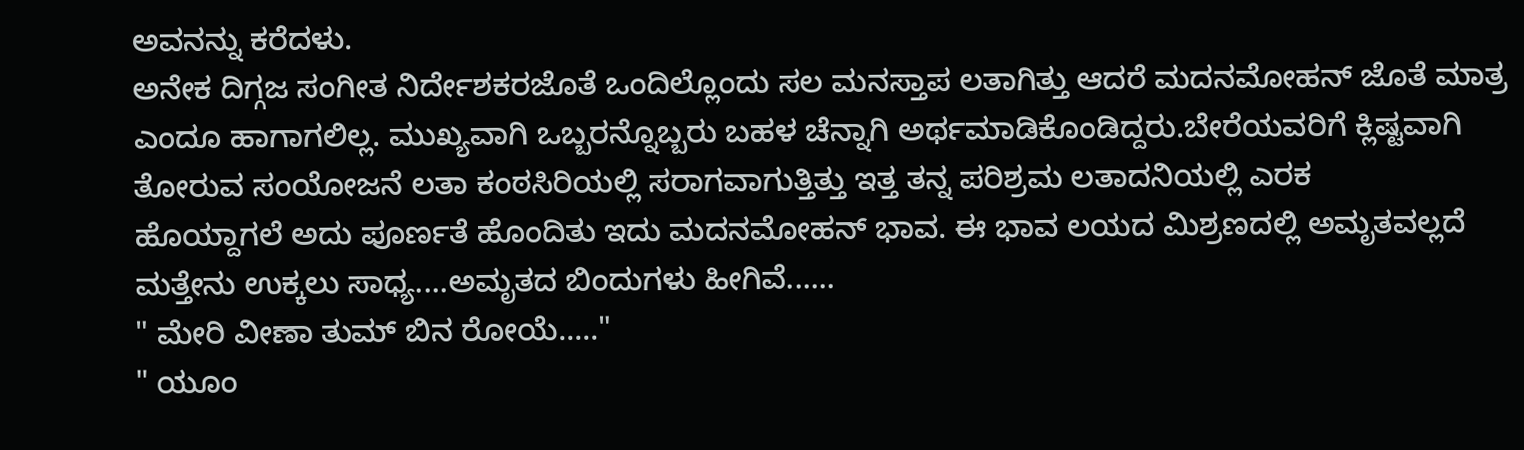ಅವನನ್ನು ಕರೆದಳು.
ಅನೇಕ ದಿಗ್ಗಜ ಸಂಗೀತ ನಿರ್ದೇಶಕರಜೊತೆ ಒಂದಿಲ್ಲೊಂದು ಸಲ ಮನಸ್ತಾಪ ಲತಾಗಿತ್ತು ಆದರೆ ಮದನಮೋಹನ್ ಜೊತೆ ಮಾತ್ರ ಎಂದೂ ಹಾಗಾಗಲಿಲ್ಲ. ಮುಖ್ಯವಾಗಿ ಒಬ್ಬರನ್ನೊಬ್ಬರು ಬಹಳ ಚೆನ್ನಾಗಿ ಅರ್ಥಮಾಡಿಕೊಂಡಿದ್ದರು.ಬೇರೆಯವರಿಗೆ ಕ್ಲಿಷ್ಟವಾಗಿ ತೋರುವ ಸಂಯೋಜನೆ ಲತಾ ಕಂಠಸಿರಿಯಲ್ಲಿ ಸರಾಗವಾಗುತ್ತಿತ್ತು ಇತ್ತ ತನ್ನ ಪರಿಶ್ರಮ ಲತಾದನಿಯಲ್ಲಿ ಎರಕ
ಹೊಯ್ದಾಗಲೆ ಅದು ಪೂರ್ಣತೆ ಹೊಂದಿತು ಇದು ಮದನಮೋಹನ್ ಭಾವ. ಈ ಭಾವ ಲಯದ ಮಿಶ್ರಣದಲ್ಲಿ ಅಮೃತವಲ್ಲದೆ
ಮತ್ತೇನು ಉಕ್ಕಲು ಸಾಧ್ಯ....ಅಮೃತದ ಬಿಂದುಗಳು ಹೀಗಿವೆ......
" ಮೇರಿ ವೀಣಾ ತುಮ್ ಬಿನ ರೋಯೆ....."
" ಯೂಂ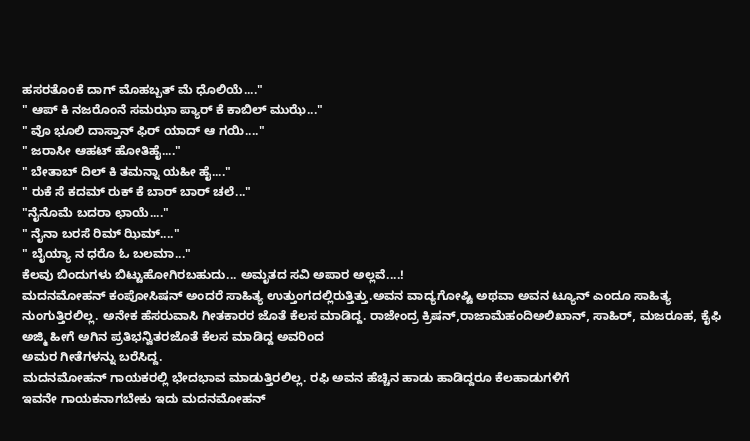ಹಸರತೊಂಕೆ ದಾಗ್ ಮೊಹಬ್ಬತ್ ಮೆ ಧೊಲಿಯೆ...."
" ಆಪ್ ಕಿ ನಜರೊಂನೆ ಸಮಝಾ ಪ್ಯಾರ್ ಕೆ ಕಾಬಿಲ್ ಮುಝೆ..."
" ವೊ ಭೂಲಿ ದಾಸ್ತಾನ್ ಫಿರ್ ಯಾದ್ ಆ ಗಯಿ...."
" ಜರಾಸೀ ಆಹಟ್ ಹೋತಿಹೈ...."
" ಬೇತಾಬ್ ದಿಲ್ ಕಿ ತಮನ್ನಾ ಯಹೀ ಹೈ...."
" ರುಕೆ ಸೆ ಕದಮ್ ರುಕ್ ಕೆ ಬಾರ್ ಬಾರ್ ಚಲೆ..."
"ನೈನೊಮೆ ಬದರಾ ಛಾಯೆ...."
" ನೈನಾ ಬರಸೆ ರಿಮ್ ಝಿಮ್...."
" ಬೈಯ್ಯಾ ನ ಧರೊ ಓ ಬಲಮಾ..."
ಕೆಲವು ಬಿಂದುಗಳು ಬಿಟ್ಟುಹೋಗಿರಬಹುದು... ಅಮೃತದ ಸವಿ ಅಪಾರ ಅಲ್ಲವೆ....!
ಮದನಮೋಹನ್ ಕಂಪೋಸಿಷನ್ ಅಂದರೆ ಸಾಹಿತ್ಯ ಉತ್ತುಂಗದಲ್ಲಿರುತ್ತಿತ್ತು.ಅವನ ವಾದ್ಯಗೋಷ್ಟಿ ಅಥವಾ ಅವನ ಟ್ಯೂನ್ ಎಂದೂ ಸಾಹಿತ್ಯ ನುಂಗುತ್ತಿರಲಿಲ್ಲ. ಅನೇಕ ಹೆಸರುವಾಸಿ ಗೀತಕಾರರ ಜೊತೆ ಕೆಲಸ ಮಾಡಿದ್ದ. ರಾಜೇಂದ್ರ ಕ್ರಿಷನ್,ರಾಜಾಮೆಹಂದಿಅಲಿಖಾನ್, ಸಾಹಿರ್, ಮಜರೂಹ, ಕೈಫಿ ಅಜ್ಮಿ ಹೀಗೆ ಅಗಿನ ಪ್ರತಿಭನ್ವಿತರಜೊತೆ ಕೆಲಸ ಮಾಡಿದ್ದ ಅವರಿಂದ
ಅಮರ ಗೀತೆಗಳನ್ನು ಬರೆಸಿದ್ದ.
ಮದನಮೋಹನ್ ಗಾಯಕರಲ್ಲಿ ಭೇದಭಾವ ಮಾಡುತ್ತಿರಲಿಲ್ಲ. ರಫಿ ಅವನ ಹೆಚ್ಚಿನ ಹಾಡು ಹಾಡಿದ್ದರೂ ಕೆಲಹಾಡುಗಳಿಗೆ
ಇವನೇ ಗಾಯಕನಾಗಬೇಕು ಇದು ಮದನಮೋಹನ್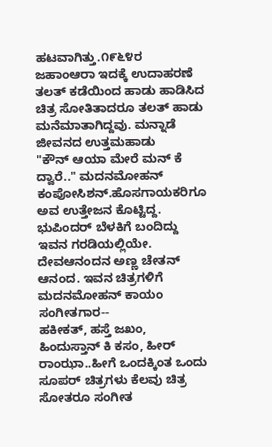ಹಟವಾಗಿತ್ತು.೧೯೬೪ರ ಜಹಾಂಆರಾ ಇದಕ್ಕೆ ಉದಾಹರಣೆ ತಲತ್ ಕಡೆಯಿಂದ ಹಾಡು ಹಾಡಿಸಿದ ಚಿತ್ರ ಸೋತಿತಾದರೂ ತಲತ್ ಹಾಡು ಮನೆಮಾತಾಗಿದ್ದವು. ಮನ್ನಾಡೆ ಜೀವನದ ಉತ್ತಮಹಾಡು
"ಕೌನ್ ಆಯಾ ಮೇರೆ ಮನ್ ಕೆ ದ್ವಾರೆ.." ಮದನಮೋಹನ್ ಕಂಪೋಸಿಶನ್.ಹೊಸಗಾಯಕರಿಗೂ ಅವ ಉತ್ತೇಜನ ಕೊಟ್ಟಿದ್ದ.
ಭುಪಿಂದರ್ ಬೆಳಕಿಗೆ ಬಂದಿದ್ದು ಇವನ ಗರಡಿಯಲ್ಲಿಯೇ.
ದೇವಆನಂದನ ಅಣ್ಣ ಚೇತನ್ ಆನಂದ. ಇವನ ಚಿತ್ರಗಳಿಗೆ ಮದನಮೋಹನ್ ಕಾಯಂ ಸಂಗೀತಗಾರ--
ಹಕೀಕತ್, ಹಸ್ತೆ ಜಖಂ, ಹಿಂದುಸ್ತಾನ್ ಕಿ ಕಸಂ, ಹೀರ್ ರಾಂಝಾ..ಹೀಗೆ ಒಂದಕ್ಕಿಂತ ಒಂದು ಸೂಪರ್ ಚಿತ್ರಗಳು ಕೆಲವು ಚಿತ್ರ
ಸೋತರೂ ಸಂಗೀತ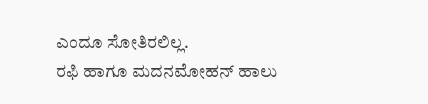ಎಂದೂ ಸೋತಿರಲಿಲ್ಲ.
ರಫಿ ಹಾಗೂ ಮದನಮೋಹನ್ ಹಾಲು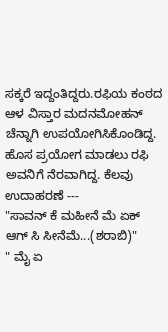ಸಕ್ಕರೆ ಇದ್ದಂತಿದ್ದರು.ರಫಿಯ ಕಂಠದ ಆಳ ವಿಸ್ತಾರ ಮದನಮೋಹನ್ ಚೆನ್ನಾಗಿ ಉಪಯೋಗಿಸಿಕೊಂಡಿದ್ದ. ಹೊಸ ಪ್ರಯೋಗ ಮಾಡಲು ರಫಿ ಅವನಿಗೆ ನೆರವಾಗಿದ್ದ. ಕೆಲವು ಉದಾಹರಣೆ ---
"ಸಾವನ್ ಕೆ ಮಹೀನೆ ಮೆ ಏಕ್ ಆಗ್ ಸಿ ಸೀನೆಮೆ...(ಶರಾಬಿ)"
" ಮೈ ಏ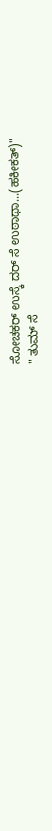ಸೋಚಕರ್ ಉಸ್ಕೆ ದರ್ ಸೆ ಉಠಾಥಾ...(ಹಕೀಕತ್)"
" ತುಮ್ ಸೆ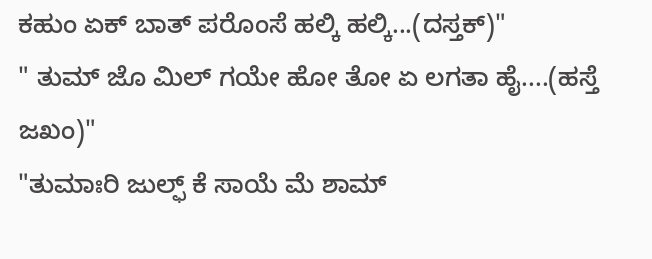ಕಹುಂ ಏಕ್ ಬಾತ್ ಪರೊಂಸೆ ಹಲ್ಕಿ ಹಲ್ಕಿ...(ದಸ್ತಕ್)"
" ತುಮ್ ಜೊ ಮಿಲ್ ಗಯೇ ಹೋ ತೋ ಏ ಲಗತಾ ಹೈ....(ಹಸ್ತೆ ಜಖಂ)"
"ತುಮಾಃರಿ ಜುಲ್ಫ್ ಕೆ ಸಾಯೆ ಮೆ ಶಾಮ್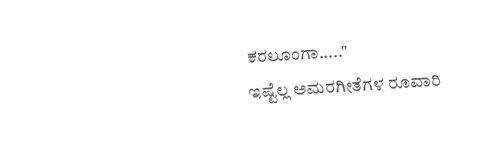ಕರಲೂಂಗಾ....."
ಇಷ್ಟೆಲ್ಲ ಅಮರಗೀತೆಗಳ ರೂವಾರಿ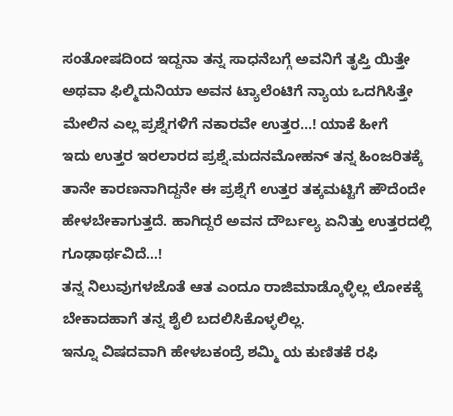ಸಂತೋಷದಿಂದ ಇದ್ದನಾ ತನ್ನ ಸಾಧನೆಬಗ್ಗೆ ಅವನಿಗೆ ತೃಪ್ತಿ ಯಿತ್ತೇ ಅಥವಾ ಫಿಲ್ಮಿದುನಿಯಾ ಅವನ ಟ್ಯಾಲೆಂಟಿಗೆ ನ್ಯಾಯ ಒದಗಿಸಿತ್ತೇ ಮೇಲಿನ ಎಲ್ಲ ಪ್ರಶ್ನೆಗಳಿಗೆ ನಕಾರವೇ ಉತ್ತರ...! ಯಾಕೆ ಹೀಗೆ
ಇದು ಉತ್ತರ ಇರಲಾರದ ಪ್ರಶ್ನೆ.ಮದನಮೋಹನ್ ತನ್ನ ಹಿಂಜರಿತಕ್ಕೆ ತಾನೇ ಕಾರಣನಾಗಿದ್ದನೇ ಈ ಪ್ರಶ್ನೆಗೆ ಉತ್ತರ ತಕ್ಕಮಟ್ಟಿಗೆ ಹೌದೆಂದೇ ಹೇಳಬೇಕಾಗುತ್ತದೆ. ಹಾಗಿದ್ದರೆ ಅವನ ದೌರ್ಬಲ್ಯ ಏನಿತ್ತು ಉತ್ತರದಲ್ಲಿ ಗೂಢಾರ್ಥವಿದೆ...!
ತನ್ನ ನಿಲುವುಗಳಜೊತೆ ಆತ ಎಂದೂ ರಾಜಿಮಾಡ್ಕೊಳ್ಳಿಲ್ಲ ಲೋಕಕ್ಕೆ ಬೇಕಾದಹಾಗೆ ತನ್ನ ಶೈಲಿ ಬದಲಿಸಿಕೊಳ್ಳಲಿಲ್ಲ.
ಇನ್ನೂ ವಿಷದವಾಗಿ ಹೇಳಬಕಂದ್ರೆ ಶಮ್ಮಿ ಯ ಕುಣಿತಕೆ ರಫಿ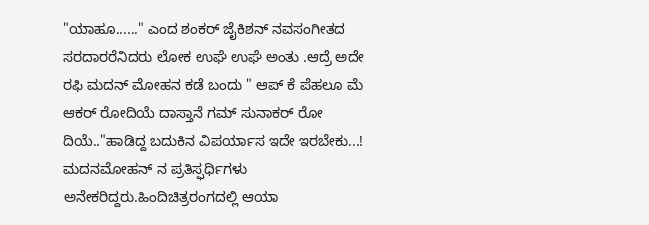"ಯಾಹೂ......" ಎಂದ ಶಂಕರ್ ಜೈಕಿಶನ್ ನವಸಂಗೀತದ ಸರದಾರರೆನಿದರು ಲೋಕ ಉಘೆ ಉಘೆ ಅಂತು .ಆದ್ರೆ ಅದೇ ರಫಿ ಮದನ್ ಮೋಹನ ಕಡೆ ಬಂದು " ಆಪ್ ಕೆ ಪೆಹಲೂ ಮೆ ಆಕರ್ ರೋದಿಯೆ ದಾಸ್ತಾನೆ ಗಮ್ ಸುನಾಕರ್ ರೋ ದಿಯೆ.."ಹಾಡಿದ್ದ ಬದುಕಿನ ವಿಪರ್ಯಾಸ ಇದೇ ಇರಬೇಕು...!
ಮದನಮೋಹನ್ ನ ಪ್ರತಿಸ್ಫರ್ಧಿಗಳು ಅನೇಕರಿದ್ದರು.ಹಿಂದಿಚಿತ್ರರಂಗದಲ್ಲಿ ಆಯಾ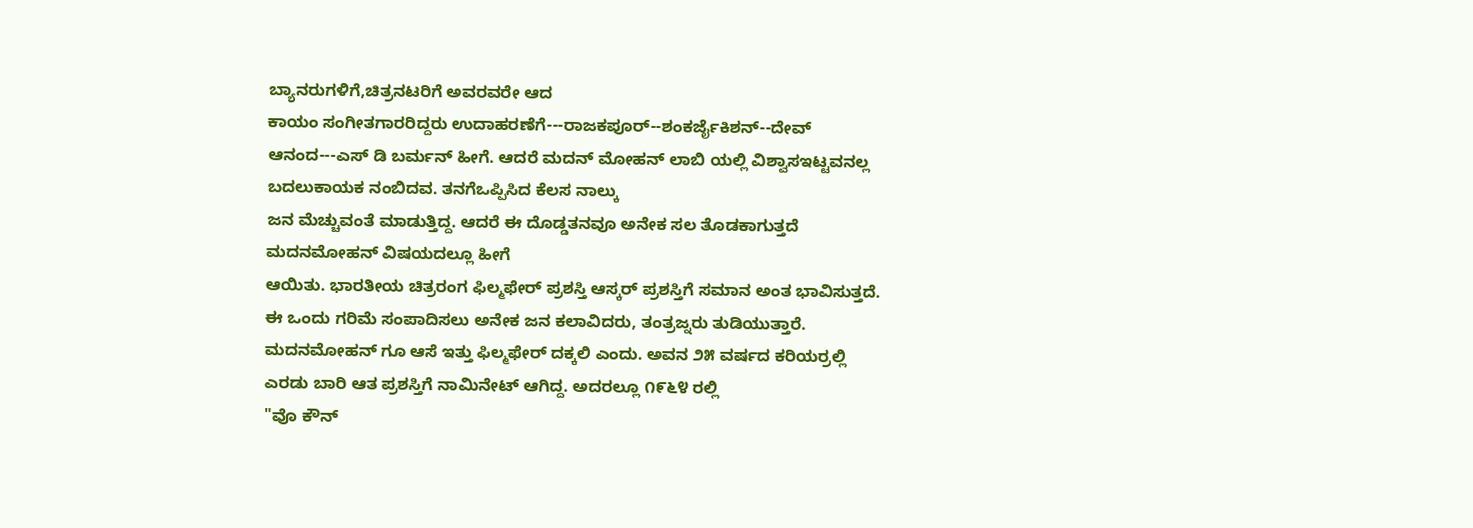ಬ್ಯಾನರುಗಳಿಗೆ,ಚಿತ್ರನಟರಿಗೆ ಅವರವರೇ ಆದ
ಕಾಯಂ ಸಂಗೀತಗಾರರಿದ್ದರು ಉದಾಹರಣೆಗೆ---ರಾಜಕಪೂರ್--ಶಂಕರ್ಜೈಕಿಶನ್--ದೇವ್ ಆನಂದ---ಎಸ್ ಡಿ ಬರ್ಮನ್ ಹೀಗೆ. ಆದರೆ ಮದನ್ ಮೋಹನ್ ಲಾಬಿ ಯಲ್ಲಿ ವಿಶ್ವಾಸಇಟ್ಟವನಲ್ಲ ಬದಲುಕಾಯಕ ನಂಬಿದವ. ತನಗೆಒಪ್ಪಿಸಿದ ಕೆಲಸ ನಾಲ್ಕು
ಜನ ಮೆಚ್ಚುವಂತೆ ಮಾಡುತ್ತಿದ್ದ. ಆದರೆ ಈ ದೊಡ್ಡತನವೂ ಅನೇಕ ಸಲ ತೊಡಕಾಗುತ್ತದೆ ಮದನಮೋಹನ್ ವಿಷಯದಲ್ಲೂ ಹೀಗೆ
ಆಯಿತು. ಭಾರತೀಯ ಚಿತ್ರರಂಗ ಫಿಲ್ಮಫೇರ್ ಪ್ರಶಸ್ತಿ ಆಸ್ಕರ್ ಪ್ರಶಸ್ತಿಗೆ ಸಮಾನ ಅಂತ ಭಾವಿಸುತ್ತದೆ. ಈ ಒಂದು ಗರಿಮೆ ಸಂಪಾದಿಸಲು ಅನೇಕ ಜನ ಕಲಾವಿದರು, ತಂತ್ರಜ್ನರು ತುಡಿಯುತ್ತಾರೆ. ಮದನಮೋಹನ್ ಗೂ ಆಸೆ ಇತ್ತು ಫಿಲ್ಮಫೇರ್ ದಕ್ಕಲಿ ಎಂದು. ಅವನ ೨೫ ವರ್ಷದ ಕರಿಯರ್ರಲ್ಲಿ ಎರಡು ಬಾರಿ ಆತ ಪ್ರಶಸ್ತಿಗೆ ನಾಮಿನೇಟ್ ಆಗಿದ್ದ. ಅದರಲ್ಲೂ ೧೯೬೪ ರಲ್ಲಿ
"ವೊ ಕೌನ್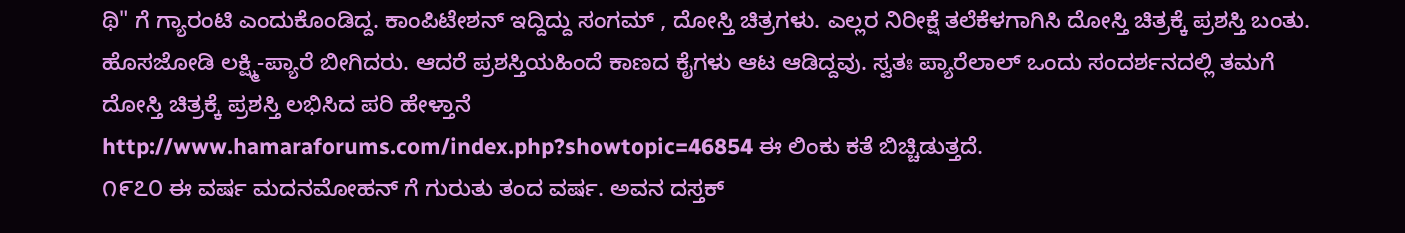ಥಿ" ಗೆ ಗ್ಯಾರಂಟಿ ಎಂದುಕೊಂಡಿದ್ದ. ಕಾಂಪಿಟೇಶನ್ ಇದ್ದಿದ್ದು ಸಂಗಮ್ , ದೋಸ್ತಿ ಚಿತ್ರಗಳು. ಎಲ್ಲರ ನಿರೀಕ್ಷೆ ತಲೆಕೆಳಗಾಗಿಸಿ ದೋಸ್ತಿ ಚಿತ್ರಕ್ಕೆ ಪ್ರಶಸ್ತಿ ಬಂತು. ಹೊಸಜೋಡಿ ಲಕ್ಷ್ಮಿ-ಪ್ಯಾರೆ ಬೀಗಿದರು. ಆದರೆ ಪ್ರಶಸ್ತಿಯಹಿಂದೆ ಕಾಣದ ಕೈಗಳು ಆಟ ಆಡಿದ್ದವು. ಸ್ವತಃ ಪ್ಯಾರೆಲಾಲ್ ಒಂದು ಸಂದರ್ಶನದಲ್ಲಿ ತಮಗೆ ದೋಸ್ತಿ ಚಿತ್ರಕ್ಕೆ ಪ್ರಶಸ್ತಿ ಲಭಿಸಿದ ಪರಿ ಹೇಳ್ತಾನೆ
http://www.hamaraforums.com/index.php?showtopic=46854 ಈ ಲಿಂಕು ಕತೆ ಬಿಚ್ಚಿಡುತ್ತದೆ.
೧೯೭೦ ಈ ವರ್ಷ ಮದನಮೋಹನ್ ಗೆ ಗುರುತು ತಂದ ವರ್ಷ. ಅವನ ದಸ್ತಕ್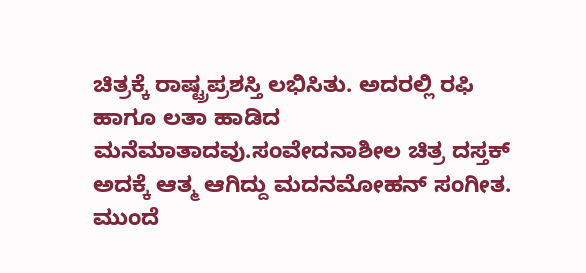ಚಿತ್ರಕ್ಕೆ ರಾಷ್ಟ್ರಪ್ರಶಸ್ತಿ ಲಭಿಸಿತು. ಅದರಲ್ಲಿ ರಫಿ
ಹಾಗೂ ಲತಾ ಹಾಡಿದ ಮನೆಮಾತಾದವು.ಸಂವೇದನಾಶೀಲ ಚಿತ್ರ ದಸ್ತಕ್ ಅದಕ್ಕೆ ಆತ್ಮ ಆಗಿದ್ದು ಮದನಮೋಹನ್ ಸಂಗೀತ.
ಮುಂದೆ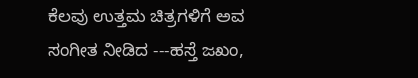ಕೆಲವು ಉತ್ತಮ ಚಿತ್ರಗಳಿಗೆ ಅವ ಸಂಗೀತ ನೀಡಿದ ---ಹಸ್ತೆ ಜಖಂ,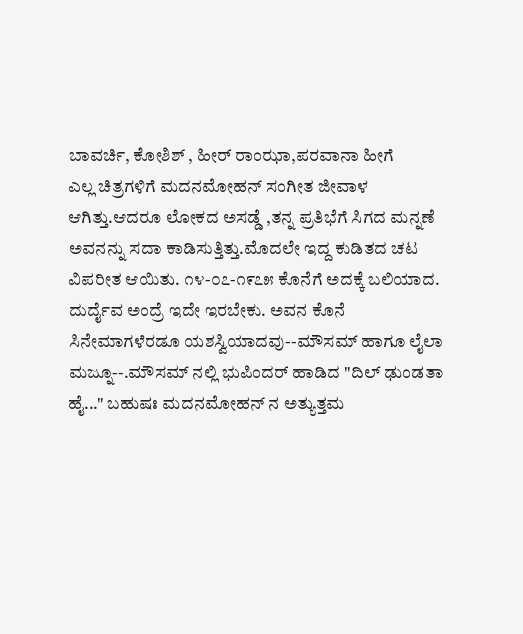ಬಾವರ್ಚಿ, ಕೋಶಿಶ್ , ಹೀರ್ ರಾಂಝಾ,ಪರವಾನಾ ಹೀಗೆ
ಎಲ್ಲ ಚಿತ್ರಗಳಿಗೆ ಮದನಮೋಹನ್ ಸಂಗೀತ ಜೀವಾಳ ಆಗಿತ್ತು.ಆದರೂ ಲೋಕದ ಅಸಡ್ಡೆ ,ತನ್ನ ಪ್ರತಿಭೆಗೆ ಸಿಗದ ಮನ್ನಣೆ ಅವನನ್ನು ಸದಾ ಕಾಡಿಸುತ್ತಿತ್ತು.ಮೊದಲೇ ಇದ್ದ ಕುಡಿತದ ಚಟ ವಿಪರೀತ ಆಯಿತು. ೧೪-೦೭-೧೯೭೫ ಕೊನೆಗೆ ಅದಕ್ಕೆ ಬಲಿಯಾದ. ದುರ್ದೈವ ಅಂದ್ರೆ ಇದೇ ಇರಬೇಕು. ಅವನ ಕೊನೆ ಸಿನೇಮಾಗಳೆರಡೂ ಯಶಸ್ವಿಯಾದವು--ಮೌಸಮ್ ಹಾಗೂ ಲೈಲಾ ಮಜ್ನೂ--.ಮೌಸಮ್ ನಲ್ಲಿ ಭುಪಿಂದರ್ ಹಾಡಿದ "ದಿಲ್ ಢುಂಡತಾ ಹೈ..." ಬಹುಷಃ ಮದನಮೋಹನ್ ನ ಅತ್ಯುತ್ತಮ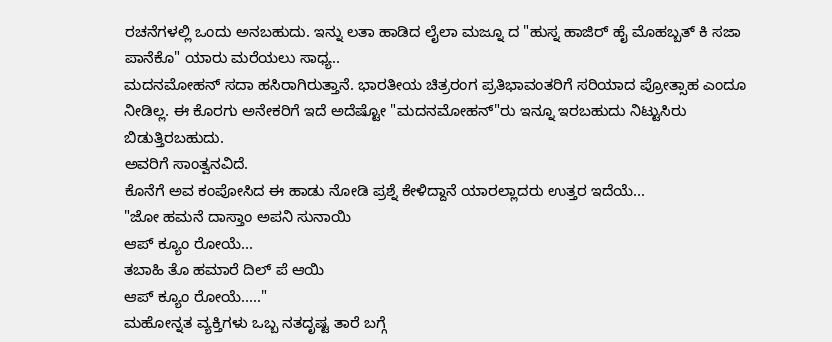ರಚನೆಗಳಲ್ಲಿ ಒಂದು ಅನಬಹುದು. ಇನ್ನು ಲತಾ ಹಾಡಿದ ಲೈಲಾ ಮಜ್ನೂ ದ "ಹುಸ್ನ ಹಾಜಿರ್ ಹೈ ಮೊಹಬ್ಬತ್ ಕಿ ಸಜಾ ಪಾನೆಕೊ" ಯಾರು ಮರೆಯಲು ಸಾಧ್ಯ..
ಮದನಮೋಹನ್ ಸದಾ ಹಸಿರಾಗಿರುತ್ತಾನೆ. ಭಾರತೀಯ ಚಿತ್ರರಂಗ ಪ್ರತಿಭಾವಂತರಿಗೆ ಸರಿಯಾದ ಪ್ರೋತ್ಸಾಹ ಎಂದೂ ನೀಡಿಲ್ಲ. ಈ ಕೊರಗು ಅನೇಕರಿಗೆ ಇದೆ ಅದೆಷ್ಟೋ "ಮದನಮೋಹನ್"ರು ಇನ್ನೂ ಇರಬಹುದು ನಿಟ್ಟುಸಿರು ಬಿಡುತ್ತಿರಬಹುದು.
ಅವರಿಗೆ ಸಾಂತ್ವನವಿದೆ.
ಕೊನೆಗೆ ಅವ ಕಂಪೋಸಿದ ಈ ಹಾಡು ನೋಡಿ ಪ್ರಶ್ನೆ ಕೇಳಿದ್ದಾನೆ ಯಾರಲ್ಲಾದರು ಉತ್ತರ ಇದೆಯೆ...
"ಜೋ ಹಮನೆ ದಾಸ್ತಾಂ ಅಪನಿ ಸುನಾಯಿ
ಆಪ್ ಕ್ಯೂಂ ರೋಯೆ...
ತಬಾಹಿ ತೊ ಹಮಾರೆ ದಿಲ್ ಪೆ ಆಯಿ
ಆಪ್ ಕ್ಯೂಂ ರೋಯೆ....."
ಮಹೋನ್ನತ ವ್ಯಕ್ತಿಗಳು ಒಬ್ಬ ನತದೃಷ್ಟ ತಾರೆ ಬಗ್ಗೆ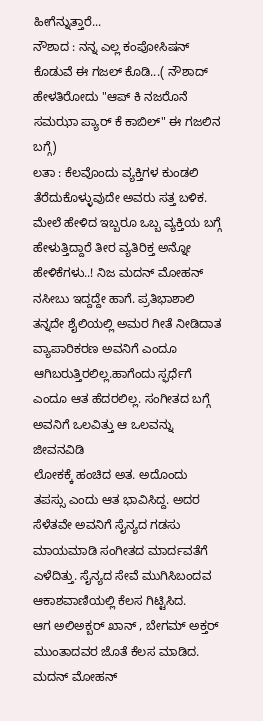ಹೀಗೆನ್ನುತ್ತಾರೆ...
ನೌಶಾದ : ನನ್ನ ಎಲ್ಲ ಕಂಪೋಸಿಷನ್ ಕೊಡುವೆ ಈ ಗಜಲ್ ಕೊಡಿ...( ನೌಶಾದ್ ಹೇಳತಿರೋದು "ಆಪ್ ಕಿ ನಜರೊನೆ ಸಮಝಾ ಪ್ಯಾರ್ ಕೆ ಕಾಬಿಲ್" ಈ ಗಜಲಿನ ಬಗ್ಗೆ)
ಲತಾ : ಕೆಲವೊಂದು ವ್ಯಕ್ತಿಗಳ ಕುಂಡಲಿ ತೆರೆದುಕೊಳ್ಳುವುದೇ ಅವರು ಸತ್ತ ಬಳಿಕ.
ಮೇಲೆ ಹೇಳಿದ ಇಬ್ಬರೂ ಒಬ್ಬ ವ್ಯಕ್ತಿಯ ಬಗ್ಗೆ ಹೇಳುತ್ತಿದ್ದಾರೆ ತೀರ ವ್ಯತಿರಿಕ್ತ ಅನ್ನೋ ಹೇಳಿಕೆಗಳು..! ನಿಜ ಮದನ್ ಮೋಹನ್
ನಸೀಬು ಇದ್ದದ್ದೇ ಹಾಗೆ. ಪ್ರತಿಭಾಶಾಲಿ ತನ್ನದೇ ಶೈಲಿಯಲ್ಲಿ ಅಮರ ಗೀತೆ ನೀಡಿದಾತ ವ್ಯಾಪಾರಿಕರಣ ಅವನಿಗೆ ಎಂದೂ ಆಗಿಬರುತ್ತಿರಲಿಲ್ಲ.ಹಾಗೆಂದು ಸ್ಫರ್ಧೆಗೆ ಎಂದೂ ಆತ ಹೆದರಲಿಲ್ಲ. ಸಂಗೀತದ ಬಗ್ಗೆ ಅವನಿಗೆ ಒಲವಿತ್ತು ಆ ಒಲವನ್ನು ಜೀವನವಿಡಿ
ಲೋಕಕ್ಕೆ ಹಂಚಿದ ಅತ. ಅದೊಂದು ತಪಸ್ಸು ಎಂದು ಆತ ಭಾವಿಸಿದ್ದ. ಅದರ ಸೆಳೆತವೇ ಅವನಿಗೆ ಸೈನ್ಯದ ಗಡಸು ಮಾಯಮಾಡಿ ಸಂಗೀತದ ಮಾರ್ದವತೆಗೆ ಎಳೆದಿತ್ತು. ಸೈನ್ಯದ ಸೇವೆ ಮುಗಿಸಿಬಂದವ ಆಕಾಶವಾಣಿಯಲ್ಲಿ ಕೆಲಸ ಗಿಟ್ಟಿಸಿದ.
ಆಗ ಅಲಿಅಕ್ಬರ್ ಖಾನ್ , ಬೇಗಮ್ ಅಕ್ತರ್ ಮುಂತಾದವರ ಜೊತೆ ಕೆಲಸ ಮಾಡಿದ. ಮದನ್ ಮೋಹನ್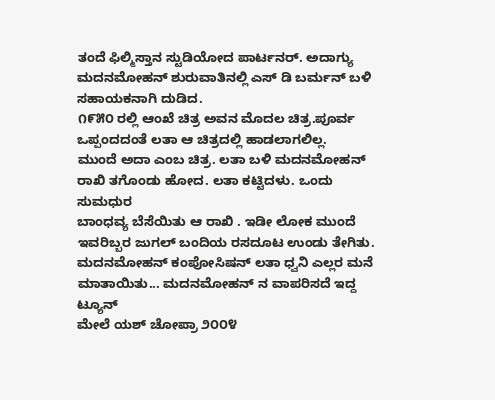ತಂದೆ ಫಿಲ್ಮಿಸ್ತಾನ ಸ್ಟುಡಿಯೋದ ಪಾರ್ಟನರ್. ಅದಾಗ್ಯು ಮದನಮೋಹನ್ ಶುರುವಾತಿನಲ್ಲಿ ಎಸ್ ಡಿ ಬರ್ಮನ್ ಬಳಿ ಸಹಾಯಕನಾಗಿ ದುಡಿದ.
೧೯೫೦ ರಲ್ಲಿ ಆಂಖೆ ಚಿತ್ರ ಅವನ ಮೊದಲ ಚಿತ್ರ.ಪೂರ್ವ ಒಪ್ಪಂದದಂತೆ ಲತಾ ಆ ಚಿತ್ರದಲ್ಲಿ ಹಾಡಲಾಗಲಿಲ್ಲ.
ಮುಂದೆ ಅದಾ ಎಂಬ ಚಿತ್ರ. ಲತಾ ಬಳಿ ಮದನಮೋಹನ್ ರಾಖಿ ತಗೊಂಡು ಹೋದ. ಲತಾ ಕಟ್ಟಿದಳು. ಒಂದು ಸುಮಧುರ
ಬಾಂಧವ್ಯ ಬೆಸೆಯಿತು ಆ ರಾಖಿ . ಇಡೀ ಲೋಕ ಮುಂದೆ ಇವರಿಬ್ಬರ ಜುಗಲ್ ಬಂದಿಯ ರಸದೂಟ ಉಂಡು ತೇಗಿತು.
ಮದನಮೋಹನ್ ಕಂಪೋಸಿಷನ್ ಲತಾ ಧ್ವನಿ ಎಲ್ಲರ ಮನೆ ಮಾತಾಯಿತು... ಮದನಮೋಹನ್ ನ ವಾಪರಿಸದೆ ಇದ್ದ ಟ್ಯೂನ್
ಮೇಲೆ ಯಶ್ ಚೋಪ್ರಾ ೨೦೦೪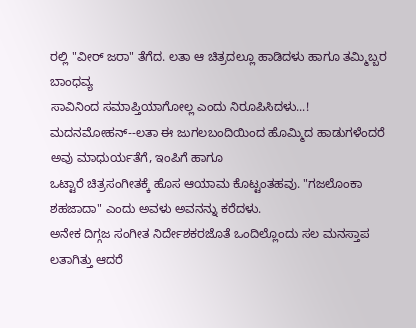ರಲ್ಲಿ "ವೀರ್ ಜರಾ" ತೆಗೆದ. ಲತಾ ಆ ಚಿತ್ರದಲ್ಲೂ ಹಾಡಿದಳು ಹಾಗೂ ತಮ್ಮಿಬ್ಬರ ಬಾಂಧವ್ಯ
ಸಾವಿನಿಂದ ಸಮಾಪ್ತಿಯಾಗೋಲ್ಲ ಎಂದು ನಿರೂಪಿಸಿದಳು...!
ಮದನಮೋಹನ್--ಲತಾ ಈ ಜುಗಲಬಂದಿಯಿಂದ ಹೊಮ್ಮಿದ ಹಾಡುಗಳೆಂದರೆ ಅವು ಮಾಧುರ್ಯತೆಗೆ, ಇಂಪಿಗೆ ಹಾಗೂ
ಒಟ್ಟಾರೆ ಚಿತ್ರಸಂಗೀತಕ್ಕೆ ಹೊಸ ಆಯಾಮ ಕೊಟ್ಟಂತಹವು. "ಗಜಲೊಂಕಾ ಶಹಜಾದಾ" ಎಂದು ಅವಳು ಅವನನ್ನು ಕರೆದಳು.
ಅನೇಕ ದಿಗ್ಗಜ ಸಂಗೀತ ನಿರ್ದೇಶಕರಜೊತೆ ಒಂದಿಲ್ಲೊಂದು ಸಲ ಮನಸ್ತಾಪ ಲತಾಗಿತ್ತು ಆದರೆ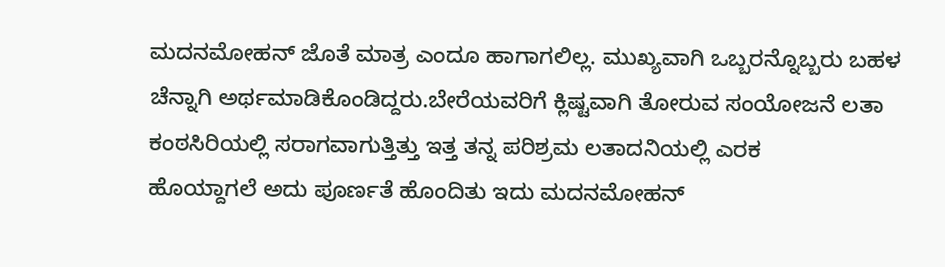ಮದನಮೋಹನ್ ಜೊತೆ ಮಾತ್ರ ಎಂದೂ ಹಾಗಾಗಲಿಲ್ಲ. ಮುಖ್ಯವಾಗಿ ಒಬ್ಬರನ್ನೊಬ್ಬರು ಬಹಳ ಚೆನ್ನಾಗಿ ಅರ್ಥಮಾಡಿಕೊಂಡಿದ್ದರು.ಬೇರೆಯವರಿಗೆ ಕ್ಲಿಷ್ಟವಾಗಿ ತೋರುವ ಸಂಯೋಜನೆ ಲತಾ ಕಂಠಸಿರಿಯಲ್ಲಿ ಸರಾಗವಾಗುತ್ತಿತ್ತು ಇತ್ತ ತನ್ನ ಪರಿಶ್ರಮ ಲತಾದನಿಯಲ್ಲಿ ಎರಕ
ಹೊಯ್ದಾಗಲೆ ಅದು ಪೂರ್ಣತೆ ಹೊಂದಿತು ಇದು ಮದನಮೋಹನ್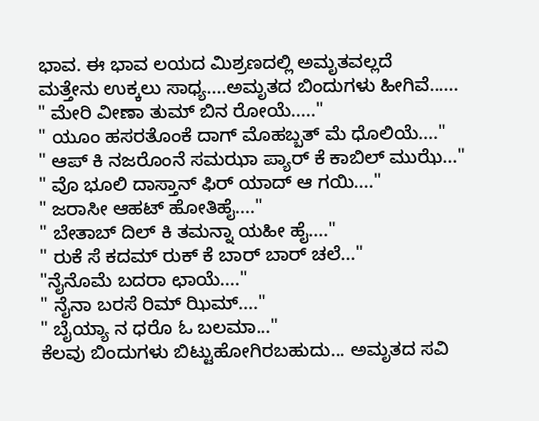ಭಾವ. ಈ ಭಾವ ಲಯದ ಮಿಶ್ರಣದಲ್ಲಿ ಅಮೃತವಲ್ಲದೆ
ಮತ್ತೇನು ಉಕ್ಕಲು ಸಾಧ್ಯ....ಅಮೃತದ ಬಿಂದುಗಳು ಹೀಗಿವೆ......
" ಮೇರಿ ವೀಣಾ ತುಮ್ ಬಿನ ರೋಯೆ....."
" ಯೂಂ ಹಸರತೊಂಕೆ ದಾಗ್ ಮೊಹಬ್ಬತ್ ಮೆ ಧೊಲಿಯೆ...."
" ಆಪ್ ಕಿ ನಜರೊಂನೆ ಸಮಝಾ ಪ್ಯಾರ್ ಕೆ ಕಾಬಿಲ್ ಮುಝೆ..."
" ವೊ ಭೂಲಿ ದಾಸ್ತಾನ್ ಫಿರ್ ಯಾದ್ ಆ ಗಯಿ...."
" ಜರಾಸೀ ಆಹಟ್ ಹೋತಿಹೈ...."
" ಬೇತಾಬ್ ದಿಲ್ ಕಿ ತಮನ್ನಾ ಯಹೀ ಹೈ...."
" ರುಕೆ ಸೆ ಕದಮ್ ರುಕ್ ಕೆ ಬಾರ್ ಬಾರ್ ಚಲೆ..."
"ನೈನೊಮೆ ಬದರಾ ಛಾಯೆ...."
" ನೈನಾ ಬರಸೆ ರಿಮ್ ಝಿಮ್...."
" ಬೈಯ್ಯಾ ನ ಧರೊ ಓ ಬಲಮಾ..."
ಕೆಲವು ಬಿಂದುಗಳು ಬಿಟ್ಟುಹೋಗಿರಬಹುದು... ಅಮೃತದ ಸವಿ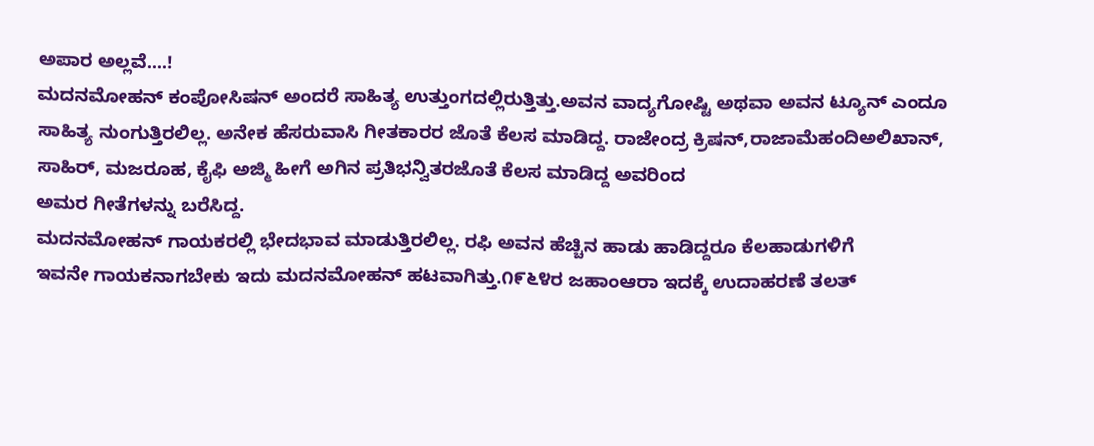ಅಪಾರ ಅಲ್ಲವೆ....!
ಮದನಮೋಹನ್ ಕಂಪೋಸಿಷನ್ ಅಂದರೆ ಸಾಹಿತ್ಯ ಉತ್ತುಂಗದಲ್ಲಿರುತ್ತಿತ್ತು.ಅವನ ವಾದ್ಯಗೋಷ್ಟಿ ಅಥವಾ ಅವನ ಟ್ಯೂನ್ ಎಂದೂ ಸಾಹಿತ್ಯ ನುಂಗುತ್ತಿರಲಿಲ್ಲ. ಅನೇಕ ಹೆಸರುವಾಸಿ ಗೀತಕಾರರ ಜೊತೆ ಕೆಲಸ ಮಾಡಿದ್ದ. ರಾಜೇಂದ್ರ ಕ್ರಿಷನ್,ರಾಜಾಮೆಹಂದಿಅಲಿಖಾನ್, ಸಾಹಿರ್, ಮಜರೂಹ, ಕೈಫಿ ಅಜ್ಮಿ ಹೀಗೆ ಅಗಿನ ಪ್ರತಿಭನ್ವಿತರಜೊತೆ ಕೆಲಸ ಮಾಡಿದ್ದ ಅವರಿಂದ
ಅಮರ ಗೀತೆಗಳನ್ನು ಬರೆಸಿದ್ದ.
ಮದನಮೋಹನ್ ಗಾಯಕರಲ್ಲಿ ಭೇದಭಾವ ಮಾಡುತ್ತಿರಲಿಲ್ಲ. ರಫಿ ಅವನ ಹೆಚ್ಚಿನ ಹಾಡು ಹಾಡಿದ್ದರೂ ಕೆಲಹಾಡುಗಳಿಗೆ
ಇವನೇ ಗಾಯಕನಾಗಬೇಕು ಇದು ಮದನಮೋಹನ್ ಹಟವಾಗಿತ್ತು.೧೯೬೪ರ ಜಹಾಂಆರಾ ಇದಕ್ಕೆ ಉದಾಹರಣೆ ತಲತ್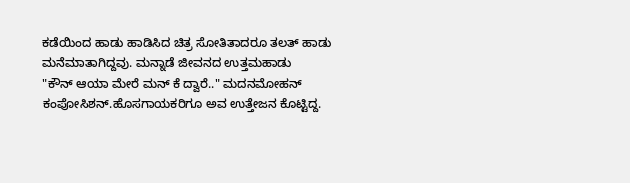ಕಡೆಯಿಂದ ಹಾಡು ಹಾಡಿಸಿದ ಚಿತ್ರ ಸೋತಿತಾದರೂ ತಲತ್ ಹಾಡು ಮನೆಮಾತಾಗಿದ್ದವು. ಮನ್ನಾಡೆ ಜೀವನದ ಉತ್ತಮಹಾಡು
"ಕೌನ್ ಆಯಾ ಮೇರೆ ಮನ್ ಕೆ ದ್ವಾರೆ.." ಮದನಮೋಹನ್ ಕಂಪೋಸಿಶನ್.ಹೊಸಗಾಯಕರಿಗೂ ಅವ ಉತ್ತೇಜನ ಕೊಟ್ಟಿದ್ದ.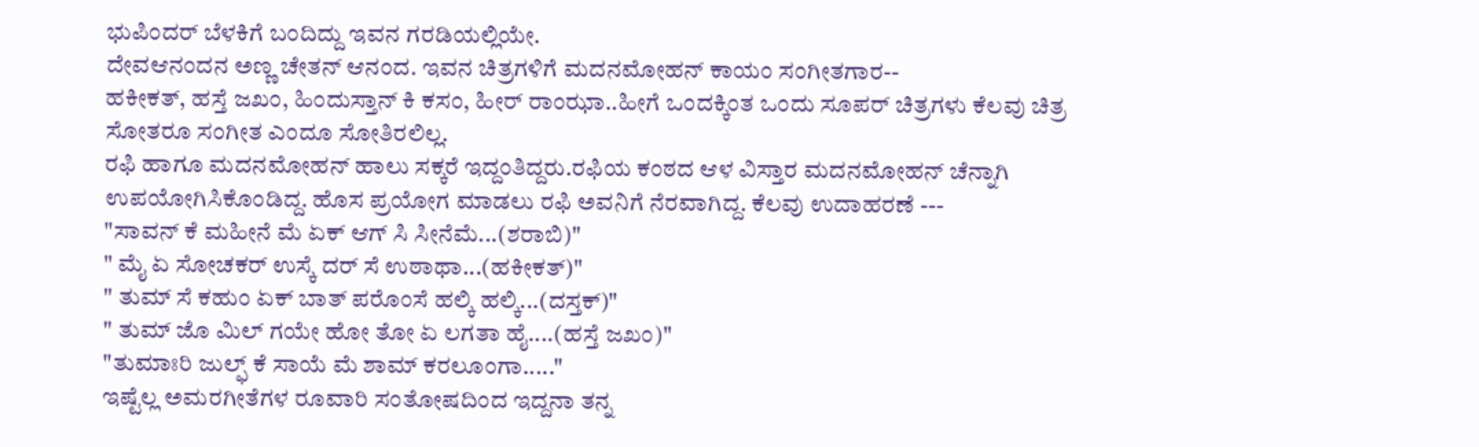ಭುಪಿಂದರ್ ಬೆಳಕಿಗೆ ಬಂದಿದ್ದು ಇವನ ಗರಡಿಯಲ್ಲಿಯೇ.
ದೇವಆನಂದನ ಅಣ್ಣ ಚೇತನ್ ಆನಂದ. ಇವನ ಚಿತ್ರಗಳಿಗೆ ಮದನಮೋಹನ್ ಕಾಯಂ ಸಂಗೀತಗಾರ--
ಹಕೀಕತ್, ಹಸ್ತೆ ಜಖಂ, ಹಿಂದುಸ್ತಾನ್ ಕಿ ಕಸಂ, ಹೀರ್ ರಾಂಝಾ..ಹೀಗೆ ಒಂದಕ್ಕಿಂತ ಒಂದು ಸೂಪರ್ ಚಿತ್ರಗಳು ಕೆಲವು ಚಿತ್ರ
ಸೋತರೂ ಸಂಗೀತ ಎಂದೂ ಸೋತಿರಲಿಲ್ಲ.
ರಫಿ ಹಾಗೂ ಮದನಮೋಹನ್ ಹಾಲು ಸಕ್ಕರೆ ಇದ್ದಂತಿದ್ದರು.ರಫಿಯ ಕಂಠದ ಆಳ ವಿಸ್ತಾರ ಮದನಮೋಹನ್ ಚೆನ್ನಾಗಿ ಉಪಯೋಗಿಸಿಕೊಂಡಿದ್ದ. ಹೊಸ ಪ್ರಯೋಗ ಮಾಡಲು ರಫಿ ಅವನಿಗೆ ನೆರವಾಗಿದ್ದ. ಕೆಲವು ಉದಾಹರಣೆ ---
"ಸಾವನ್ ಕೆ ಮಹೀನೆ ಮೆ ಏಕ್ ಆಗ್ ಸಿ ಸೀನೆಮೆ...(ಶರಾಬಿ)"
" ಮೈ ಏ ಸೋಚಕರ್ ಉಸ್ಕೆ ದರ್ ಸೆ ಉಠಾಥಾ...(ಹಕೀಕತ್)"
" ತುಮ್ ಸೆ ಕಹುಂ ಏಕ್ ಬಾತ್ ಪರೊಂಸೆ ಹಲ್ಕಿ ಹಲ್ಕಿ...(ದಸ್ತಕ್)"
" ತುಮ್ ಜೊ ಮಿಲ್ ಗಯೇ ಹೋ ತೋ ಏ ಲಗತಾ ಹೈ....(ಹಸ್ತೆ ಜಖಂ)"
"ತುಮಾಃರಿ ಜುಲ್ಫ್ ಕೆ ಸಾಯೆ ಮೆ ಶಾಮ್ ಕರಲೂಂಗಾ....."
ಇಷ್ಟೆಲ್ಲ ಅಮರಗೀತೆಗಳ ರೂವಾರಿ ಸಂತೋಷದಿಂದ ಇದ್ದನಾ ತನ್ನ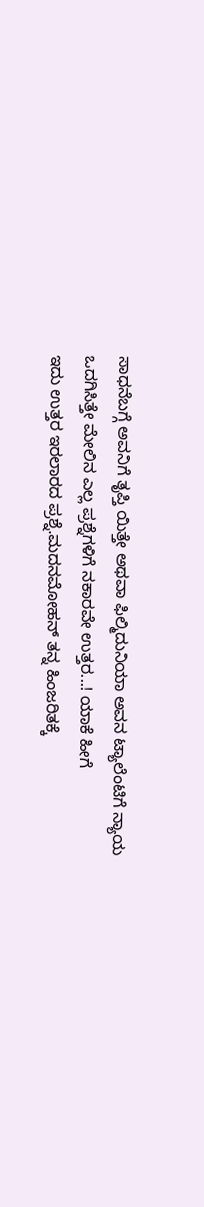ಸಾಧನೆಬಗ್ಗೆ ಅವನಿಗೆ ತೃಪ್ತಿ ಯಿತ್ತೇ ಅಥವಾ ಫಿಲ್ಮಿದುನಿಯಾ ಅವನ ಟ್ಯಾಲೆಂಟಿಗೆ ನ್ಯಾಯ ಒದಗಿಸಿತ್ತೇ ಮೇಲಿನ ಎಲ್ಲ ಪ್ರಶ್ನೆಗಳಿಗೆ ನಕಾರವೇ ಉತ್ತರ...! ಯಾಕೆ ಹೀಗೆ
ಇದು ಉತ್ತರ ಇರಲಾರದ ಪ್ರಶ್ನೆ.ಮದನಮೋಹನ್ ತನ್ನ ಹಿಂಜರಿತಕ್ಕೆ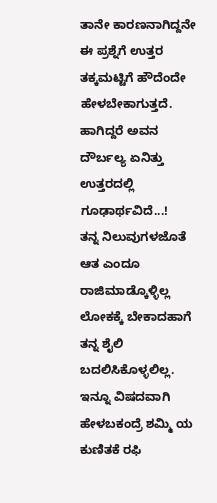ತಾನೇ ಕಾರಣನಾಗಿದ್ದನೇ ಈ ಪ್ರಶ್ನೆಗೆ ಉತ್ತರ ತಕ್ಕಮಟ್ಟಿಗೆ ಹೌದೆಂದೇ ಹೇಳಬೇಕಾಗುತ್ತದೆ. ಹಾಗಿದ್ದರೆ ಅವನ ದೌರ್ಬಲ್ಯ ಏನಿತ್ತು ಉತ್ತರದಲ್ಲಿ ಗೂಢಾರ್ಥವಿದೆ...!
ತನ್ನ ನಿಲುವುಗಳಜೊತೆ ಆತ ಎಂದೂ ರಾಜಿಮಾಡ್ಕೊಳ್ಳಿಲ್ಲ ಲೋಕಕ್ಕೆ ಬೇಕಾದಹಾಗೆ ತನ್ನ ಶೈಲಿ ಬದಲಿಸಿಕೊಳ್ಳಲಿಲ್ಲ.
ಇನ್ನೂ ವಿಷದವಾಗಿ ಹೇಳಬಕಂದ್ರೆ ಶಮ್ಮಿ ಯ ಕುಣಿತಕೆ ರಫಿ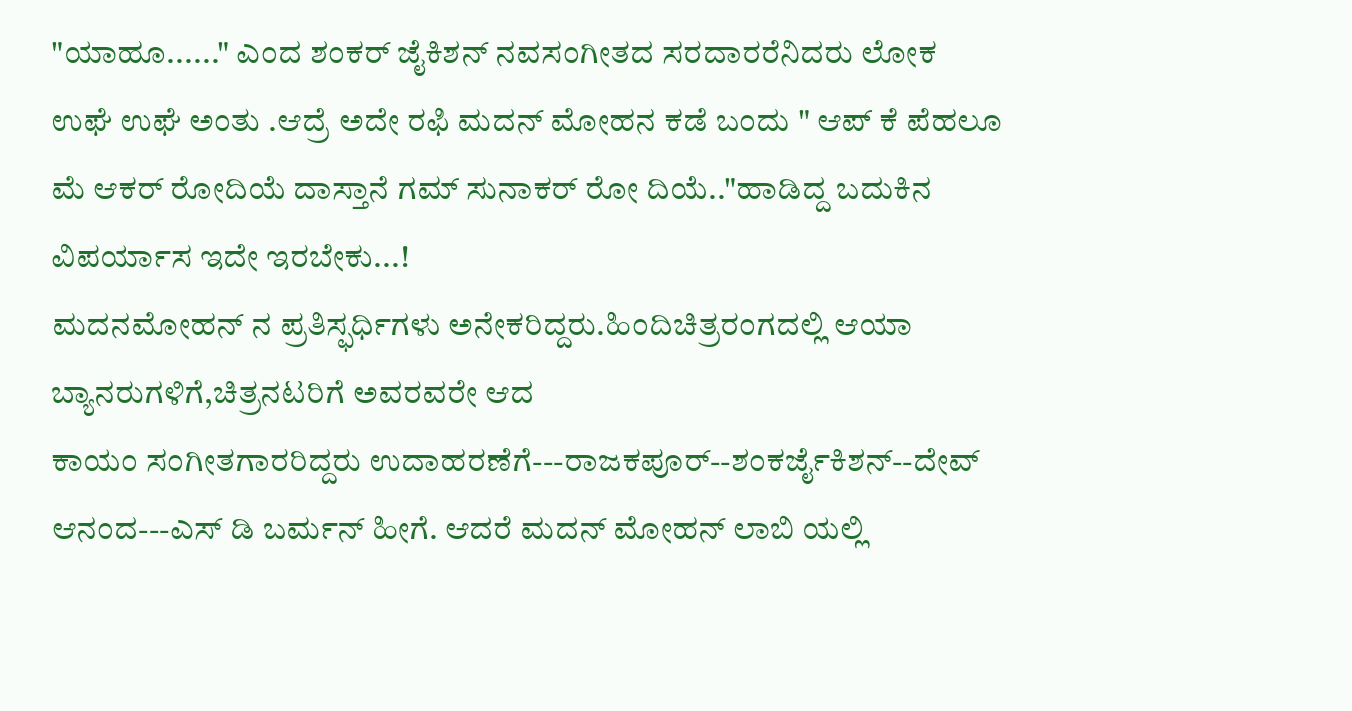"ಯಾಹೂ......" ಎಂದ ಶಂಕರ್ ಜೈಕಿಶನ್ ನವಸಂಗೀತದ ಸರದಾರರೆನಿದರು ಲೋಕ ಉಘೆ ಉಘೆ ಅಂತು .ಆದ್ರೆ ಅದೇ ರಫಿ ಮದನ್ ಮೋಹನ ಕಡೆ ಬಂದು " ಆಪ್ ಕೆ ಪೆಹಲೂ ಮೆ ಆಕರ್ ರೋದಿಯೆ ದಾಸ್ತಾನೆ ಗಮ್ ಸುನಾಕರ್ ರೋ ದಿಯೆ.."ಹಾಡಿದ್ದ ಬದುಕಿನ ವಿಪರ್ಯಾಸ ಇದೇ ಇರಬೇಕು...!
ಮದನಮೋಹನ್ ನ ಪ್ರತಿಸ್ಫರ್ಧಿಗಳು ಅನೇಕರಿದ್ದರು.ಹಿಂದಿಚಿತ್ರರಂಗದಲ್ಲಿ ಆಯಾ ಬ್ಯಾನರುಗಳಿಗೆ,ಚಿತ್ರನಟರಿಗೆ ಅವರವರೇ ಆದ
ಕಾಯಂ ಸಂಗೀತಗಾರರಿದ್ದರು ಉದಾಹರಣೆಗೆ---ರಾಜಕಪೂರ್--ಶಂಕರ್ಜೈಕಿಶನ್--ದೇವ್ ಆನಂದ---ಎಸ್ ಡಿ ಬರ್ಮನ್ ಹೀಗೆ. ಆದರೆ ಮದನ್ ಮೋಹನ್ ಲಾಬಿ ಯಲ್ಲಿ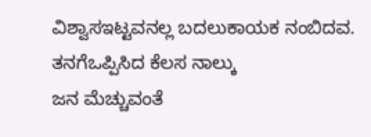ವಿಶ್ವಾಸಇಟ್ಟವನಲ್ಲ ಬದಲುಕಾಯಕ ನಂಬಿದವ. ತನಗೆಒಪ್ಪಿಸಿದ ಕೆಲಸ ನಾಲ್ಕು
ಜನ ಮೆಚ್ಚುವಂತೆ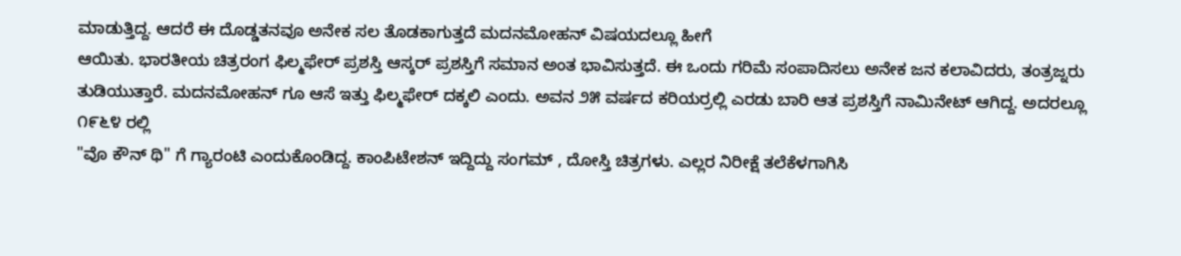ಮಾಡುತ್ತಿದ್ದ. ಆದರೆ ಈ ದೊಡ್ಡತನವೂ ಅನೇಕ ಸಲ ತೊಡಕಾಗುತ್ತದೆ ಮದನಮೋಹನ್ ವಿಷಯದಲ್ಲೂ ಹೀಗೆ
ಆಯಿತು. ಭಾರತೀಯ ಚಿತ್ರರಂಗ ಫಿಲ್ಮಫೇರ್ ಪ್ರಶಸ್ತಿ ಆಸ್ಕರ್ ಪ್ರಶಸ್ತಿಗೆ ಸಮಾನ ಅಂತ ಭಾವಿಸುತ್ತದೆ. ಈ ಒಂದು ಗರಿಮೆ ಸಂಪಾದಿಸಲು ಅನೇಕ ಜನ ಕಲಾವಿದರು, ತಂತ್ರಜ್ನರು ತುಡಿಯುತ್ತಾರೆ. ಮದನಮೋಹನ್ ಗೂ ಆಸೆ ಇತ್ತು ಫಿಲ್ಮಫೇರ್ ದಕ್ಕಲಿ ಎಂದು. ಅವನ ೨೫ ವರ್ಷದ ಕರಿಯರ್ರಲ್ಲಿ ಎರಡು ಬಾರಿ ಆತ ಪ್ರಶಸ್ತಿಗೆ ನಾಮಿನೇಟ್ ಆಗಿದ್ದ. ಅದರಲ್ಲೂ ೧೯೬೪ ರಲ್ಲಿ
"ವೊ ಕೌನ್ ಥಿ" ಗೆ ಗ್ಯಾರಂಟಿ ಎಂದುಕೊಂಡಿದ್ದ. ಕಾಂಪಿಟೇಶನ್ ಇದ್ದಿದ್ದು ಸಂಗಮ್ , ದೋಸ್ತಿ ಚಿತ್ರಗಳು. ಎಲ್ಲರ ನಿರೀಕ್ಷೆ ತಲೆಕೆಳಗಾಗಿಸಿ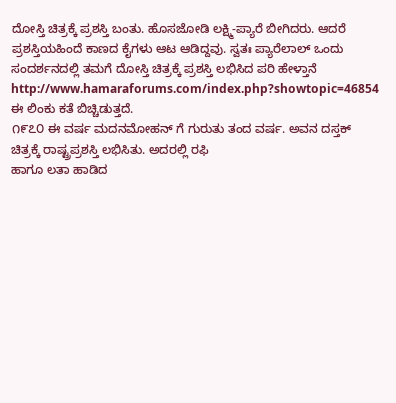ದೋಸ್ತಿ ಚಿತ್ರಕ್ಕೆ ಪ್ರಶಸ್ತಿ ಬಂತು. ಹೊಸಜೋಡಿ ಲಕ್ಷ್ಮಿ-ಪ್ಯಾರೆ ಬೀಗಿದರು. ಆದರೆ ಪ್ರಶಸ್ತಿಯಹಿಂದೆ ಕಾಣದ ಕೈಗಳು ಆಟ ಆಡಿದ್ದವು. ಸ್ವತಃ ಪ್ಯಾರೆಲಾಲ್ ಒಂದು ಸಂದರ್ಶನದಲ್ಲಿ ತಮಗೆ ದೋಸ್ತಿ ಚಿತ್ರಕ್ಕೆ ಪ್ರಶಸ್ತಿ ಲಭಿಸಿದ ಪರಿ ಹೇಳ್ತಾನೆ
http://www.hamaraforums.com/index.php?showtopic=46854 ಈ ಲಿಂಕು ಕತೆ ಬಿಚ್ಚಿಡುತ್ತದೆ.
೧೯೭೦ ಈ ವರ್ಷ ಮದನಮೋಹನ್ ಗೆ ಗುರುತು ತಂದ ವರ್ಷ. ಅವನ ದಸ್ತಕ್ ಚಿತ್ರಕ್ಕೆ ರಾಷ್ಟ್ರಪ್ರಶಸ್ತಿ ಲಭಿಸಿತು. ಅದರಲ್ಲಿ ರಫಿ
ಹಾಗೂ ಲತಾ ಹಾಡಿದ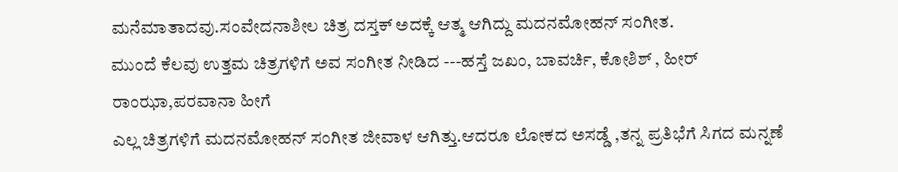ಮನೆಮಾತಾದವು.ಸಂವೇದನಾಶೀಲ ಚಿತ್ರ ದಸ್ತಕ್ ಅದಕ್ಕೆ ಆತ್ಮ ಆಗಿದ್ದು ಮದನಮೋಹನ್ ಸಂಗೀತ.
ಮುಂದೆ ಕೆಲವು ಉತ್ತಮ ಚಿತ್ರಗಳಿಗೆ ಅವ ಸಂಗೀತ ನೀಡಿದ ---ಹಸ್ತೆ ಜಖಂ, ಬಾವರ್ಚಿ, ಕೋಶಿಶ್ , ಹೀರ್ ರಾಂಝಾ,ಪರವಾನಾ ಹೀಗೆ
ಎಲ್ಲ ಚಿತ್ರಗಳಿಗೆ ಮದನಮೋಹನ್ ಸಂಗೀತ ಜೀವಾಳ ಆಗಿತ್ತು.ಆದರೂ ಲೋಕದ ಅಸಡ್ಡೆ ,ತನ್ನ ಪ್ರತಿಭೆಗೆ ಸಿಗದ ಮನ್ನಣೆ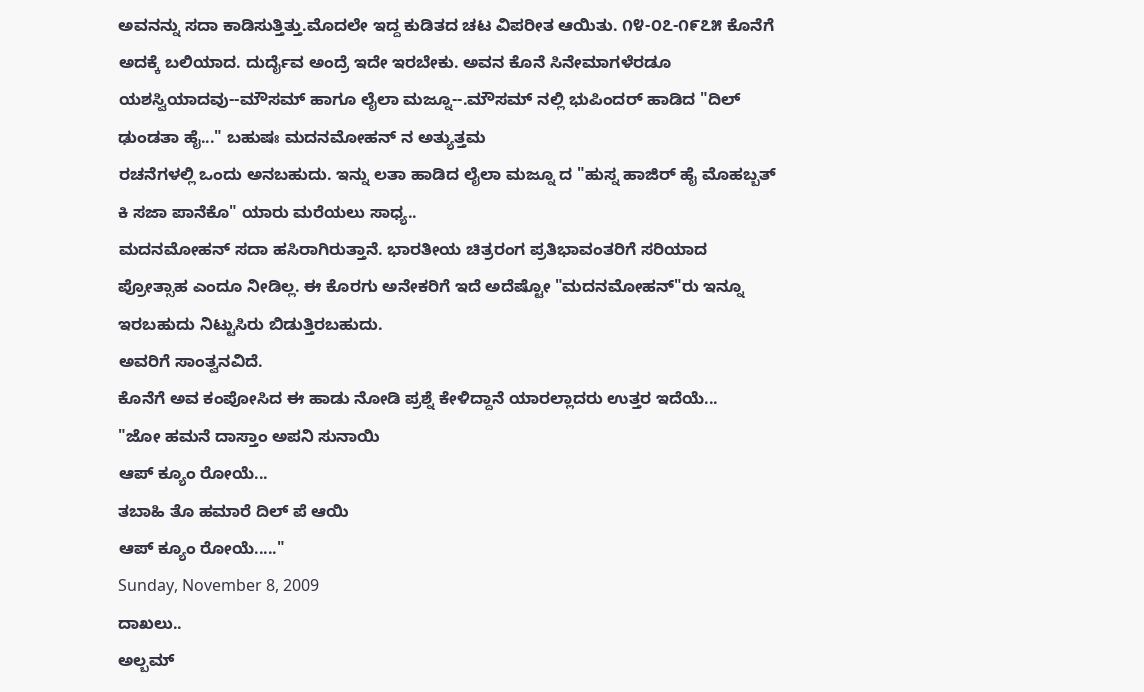ಅವನನ್ನು ಸದಾ ಕಾಡಿಸುತ್ತಿತ್ತು.ಮೊದಲೇ ಇದ್ದ ಕುಡಿತದ ಚಟ ವಿಪರೀತ ಆಯಿತು. ೧೪-೦೭-೧೯೭೫ ಕೊನೆಗೆ ಅದಕ್ಕೆ ಬಲಿಯಾದ. ದುರ್ದೈವ ಅಂದ್ರೆ ಇದೇ ಇರಬೇಕು. ಅವನ ಕೊನೆ ಸಿನೇಮಾಗಳೆರಡೂ ಯಶಸ್ವಿಯಾದವು--ಮೌಸಮ್ ಹಾಗೂ ಲೈಲಾ ಮಜ್ನೂ--.ಮೌಸಮ್ ನಲ್ಲಿ ಭುಪಿಂದರ್ ಹಾಡಿದ "ದಿಲ್ ಢುಂಡತಾ ಹೈ..." ಬಹುಷಃ ಮದನಮೋಹನ್ ನ ಅತ್ಯುತ್ತಮ
ರಚನೆಗಳಲ್ಲಿ ಒಂದು ಅನಬಹುದು. ಇನ್ನು ಲತಾ ಹಾಡಿದ ಲೈಲಾ ಮಜ್ನೂ ದ "ಹುಸ್ನ ಹಾಜಿರ್ ಹೈ ಮೊಹಬ್ಬತ್ ಕಿ ಸಜಾ ಪಾನೆಕೊ" ಯಾರು ಮರೆಯಲು ಸಾಧ್ಯ..
ಮದನಮೋಹನ್ ಸದಾ ಹಸಿರಾಗಿರುತ್ತಾನೆ. ಭಾರತೀಯ ಚಿತ್ರರಂಗ ಪ್ರತಿಭಾವಂತರಿಗೆ ಸರಿಯಾದ ಪ್ರೋತ್ಸಾಹ ಎಂದೂ ನೀಡಿಲ್ಲ. ಈ ಕೊರಗು ಅನೇಕರಿಗೆ ಇದೆ ಅದೆಷ್ಟೋ "ಮದನಮೋಹನ್"ರು ಇನ್ನೂ ಇರಬಹುದು ನಿಟ್ಟುಸಿರು ಬಿಡುತ್ತಿರಬಹುದು.
ಅವರಿಗೆ ಸಾಂತ್ವನವಿದೆ.
ಕೊನೆಗೆ ಅವ ಕಂಪೋಸಿದ ಈ ಹಾಡು ನೋಡಿ ಪ್ರಶ್ನೆ ಕೇಳಿದ್ದಾನೆ ಯಾರಲ್ಲಾದರು ಉತ್ತರ ಇದೆಯೆ...
"ಜೋ ಹಮನೆ ದಾಸ್ತಾಂ ಅಪನಿ ಸುನಾಯಿ
ಆಪ್ ಕ್ಯೂಂ ರೋಯೆ...
ತಬಾಹಿ ತೊ ಹಮಾರೆ ದಿಲ್ ಪೆ ಆಯಿ
ಆಪ್ ಕ್ಯೂಂ ರೋಯೆ....."
Sunday, November 8, 2009
ದಾಖಲು..
ಅಲ್ಬಮ್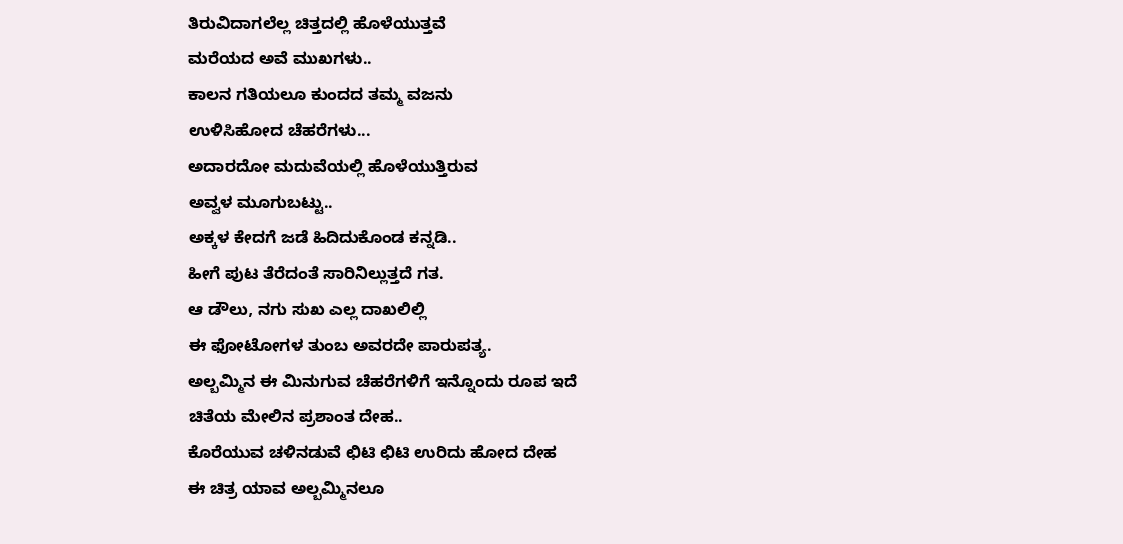ತಿರುವಿದಾಗಲೆಲ್ಲ ಚಿತ್ತದಲ್ಲಿ ಹೊಳೆಯುತ್ತವೆ
ಮರೆಯದ ಅವೆ ಮುಖಗಳು..
ಕಾಲನ ಗತಿಯಲೂ ಕುಂದದ ತಮ್ಮ ವಜನು
ಉಳಿಸಿಹೋದ ಚೆಹರೆಗಳು...
ಅದಾರದೋ ಮದುವೆಯಲ್ಲಿ ಹೊಳೆಯುತ್ತಿರುವ
ಅವ್ವಳ ಮೂಗುಬಟ್ಟು..
ಅಕ್ಕಳ ಕೇದಗೆ ಜಡೆ ಹಿದಿದುಕೊಂಡ ಕನ್ನಡಿ..
ಹೀಗೆ ಪುಟ ತೆರೆದಂತೆ ಸಾರಿನಿಲ್ಲುತ್ತದೆ ಗತ.
ಆ ಡೌಲು, ನಗು ಸುಖ ಎಲ್ಲ ದಾಖಲಿಲ್ಲಿ
ಈ ಫೋಟೋಗಳ ತುಂಬ ಅವರದೇ ಪಾರುಪತ್ಯ.
ಅಲ್ಬಮ್ಮಿನ ಈ ಮಿನುಗುವ ಚೆಹರೆಗಳಿಗೆ ಇನ್ನೊಂದು ರೂಪ ಇದೆ
ಚಿತೆಯ ಮೇಲಿನ ಪ್ರಶಾಂತ ದೇಹ..
ಕೊರೆಯುವ ಚಳಿನಡುವೆ ಛಿಟಿ ಛಿಟಿ ಉರಿದು ಹೋದ ದೇಹ
ಈ ಚಿತ್ರ ಯಾವ ಅಲ್ಬಮ್ಮಿನಲೂ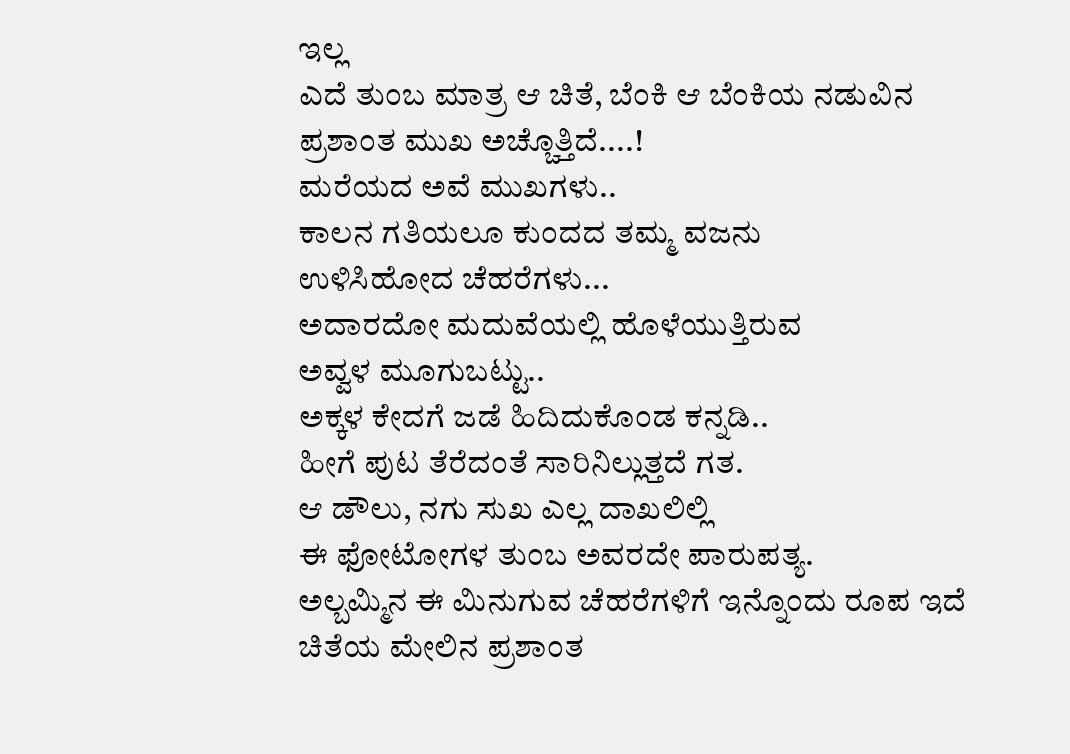ಇಲ್ಲ
ಎದೆ ತುಂಬ ಮಾತ್ರ ಆ ಚಿತೆ, ಬೆಂಕಿ ಆ ಬೆಂಕಿಯ ನಡುವಿನ
ಪ್ರಶಾಂತ ಮುಖ ಅಚ್ಚೊತ್ತಿದೆ....!
ಮರೆಯದ ಅವೆ ಮುಖಗಳು..
ಕಾಲನ ಗತಿಯಲೂ ಕುಂದದ ತಮ್ಮ ವಜನು
ಉಳಿಸಿಹೋದ ಚೆಹರೆಗಳು...
ಅದಾರದೋ ಮದುವೆಯಲ್ಲಿ ಹೊಳೆಯುತ್ತಿರುವ
ಅವ್ವಳ ಮೂಗುಬಟ್ಟು..
ಅಕ್ಕಳ ಕೇದಗೆ ಜಡೆ ಹಿದಿದುಕೊಂಡ ಕನ್ನಡಿ..
ಹೀಗೆ ಪುಟ ತೆರೆದಂತೆ ಸಾರಿನಿಲ್ಲುತ್ತದೆ ಗತ.
ಆ ಡೌಲು, ನಗು ಸುಖ ಎಲ್ಲ ದಾಖಲಿಲ್ಲಿ
ಈ ಫೋಟೋಗಳ ತುಂಬ ಅವರದೇ ಪಾರುಪತ್ಯ.
ಅಲ್ಬಮ್ಮಿನ ಈ ಮಿನುಗುವ ಚೆಹರೆಗಳಿಗೆ ಇನ್ನೊಂದು ರೂಪ ಇದೆ
ಚಿತೆಯ ಮೇಲಿನ ಪ್ರಶಾಂತ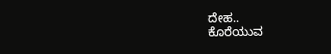ದೇಹ..
ಕೊರೆಯುವ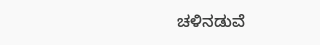ಚಳಿನಡುವೆ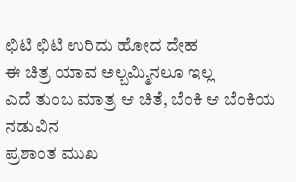ಛಿಟಿ ಛಿಟಿ ಉರಿದು ಹೋದ ದೇಹ
ಈ ಚಿತ್ರ ಯಾವ ಅಲ್ಬಮ್ಮಿನಲೂ ಇಲ್ಲ
ಎದೆ ತುಂಬ ಮಾತ್ರ ಆ ಚಿತೆ, ಬೆಂಕಿ ಆ ಬೆಂಕಿಯ ನಡುವಿನ
ಪ್ರಶಾಂತ ಮುಖ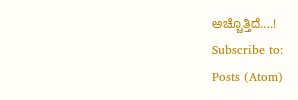ಅಚ್ಚೊತ್ತಿದೆ....!
Subscribe to:
Posts (Atom)